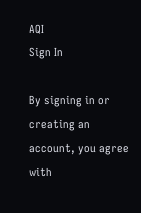AQI
Sign In

By signing in or creating an account, you agree with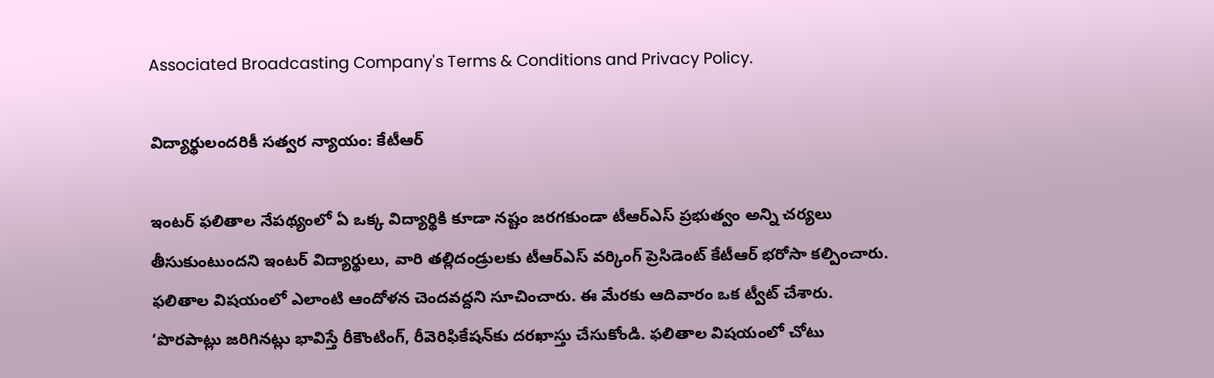Associated Broadcasting Company's Terms & Conditions and Privacy Policy.

విద్యార్థులందరికీ సత్వర న్యాయం: కేటీఆర్

ఇంటర్ ఫలితాల నేపథ్యంలో ఏ ఒక్క విద్యార్థికి కూడా నష్టం జరగకుండా టీఆర్‌ఎస్‌ ప్రభుత్వం అన్ని చర్యలు తీసుకుంటుందని ఇంటర్‌ విద్యార్థులు, వారి తల్లిదండ్రులకు టీఆర్‌ఎస్‌ వర్కింగ్‌ ప్రెసిడెంట్‌ కేటీఆర్‌ భరోసా కల్పించారు. ఫలితాల విషయంలో ఎలాంటి ఆందోళన చెందవద్దని సూచించారు. ఈ మేరకు ఆదివారం ఒక ట్వీట్‌ చేశారు. ‘పొరపాట్లు జరిగినట్లు భావిస్తే రీకౌంటింగ్‌, రీవెరిఫికేషన్‌కు దరఖాస్తు చేసుకోండి. ఫలితాల విషయంలో చోటు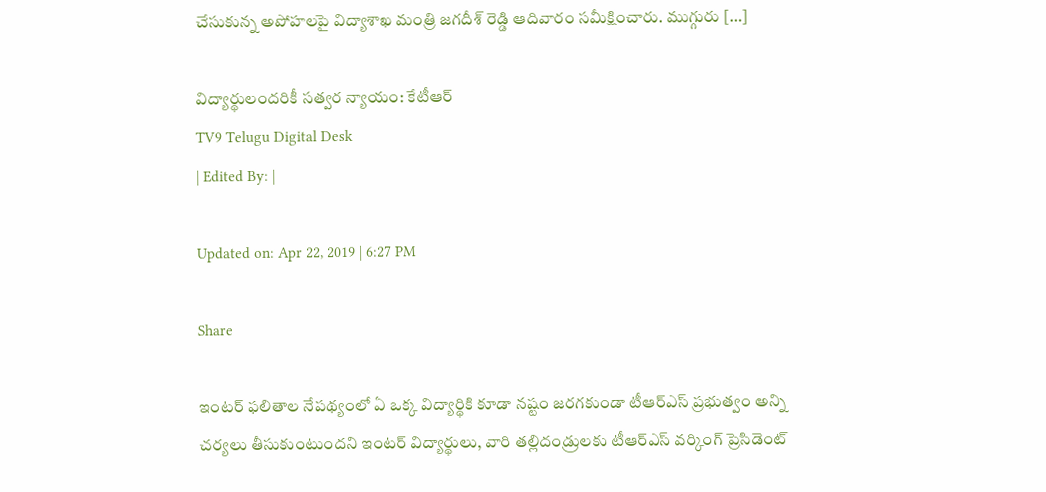చేసుకున్న అపోహలపై విద్యాశాఖ మంత్రి జగదీశ్‌ రెడ్డి ఆదివారం సమీక్షించారు. ముగ్గురు […]

విద్యార్థులందరికీ సత్వర న్యాయం: కేటీఆర్
TV9 Telugu Digital Desk
| Edited By: |

Updated on: Apr 22, 2019 | 6:27 PM

Share

ఇంటర్ ఫలితాల నేపథ్యంలో ఏ ఒక్క విద్యార్థికి కూడా నష్టం జరగకుండా టీఆర్‌ఎస్‌ ప్రభుత్వం అన్ని చర్యలు తీసుకుంటుందని ఇంటర్‌ విద్యార్థులు, వారి తల్లిదండ్రులకు టీఆర్‌ఎస్‌ వర్కింగ్‌ ప్రెసిడెంట్‌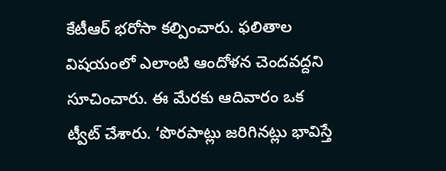కేటీఆర్‌ భరోసా కల్పించారు. ఫలితాల విషయంలో ఎలాంటి ఆందోళన చెందవద్దని సూచించారు. ఈ మేరకు ఆదివారం ఒక ట్వీట్‌ చేశారు. ‘పొరపాట్లు జరిగినట్లు భావిస్తే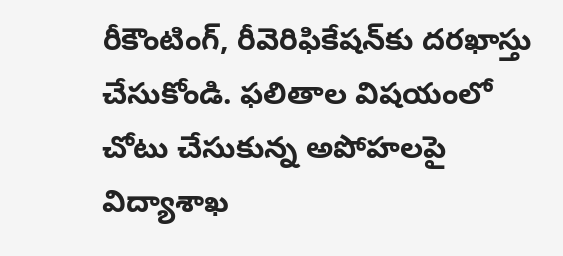రీకౌంటింగ్‌, రీవెరిఫికేషన్‌కు దరఖాస్తు చేసుకోండి. ఫలితాల విషయంలో చోటు చేసుకున్న అపోహలపై విద్యాశాఖ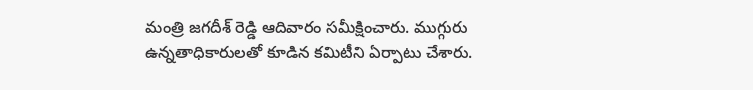మంత్రి జగదీశ్‌ రెడ్డి ఆదివారం సమీక్షించారు. ముగ్గురు ఉన్నతాధికారులతో కూడిన కమిటీని ఏర్పాటు చేశారు.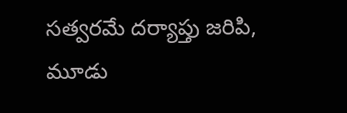సత్వరమే దర్యాప్తు జరిపి, మూడు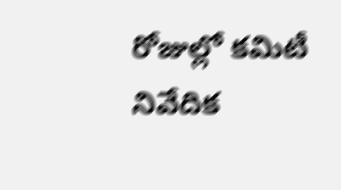రోజుల్లో కమిటీ నివేదిక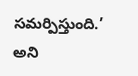సమర్పిస్తుంది.’ అని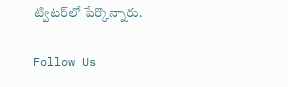ట్విటర్‌లో పేర్కొన్నారు.

Follow Us